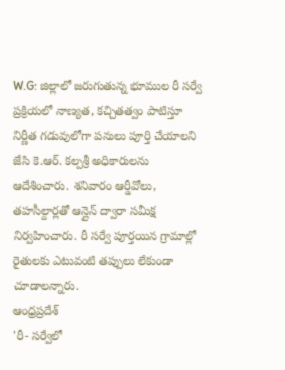W.G: జిల్లాలో జరుగుతున్న భూముల రీ సర్వే ప్రక్రియలో నాణ్యత, కచ్చితత్వం పాటిస్తూ నిర్ణీత గడువులోగా పనులు పూర్తి చేయాలని జేసి కె.ఆర్. కల్పశ్రీ అధికారులను ఆదేశించారు. శనివారం ఆర్డీవోలు, తహసీల్దార్లతో ఆన్లైన్ ద్వారా సమీక్ష నిర్వహించారు. రీ సర్వే పూర్తయిన గ్రామాల్లో రైతులకు ఎటువంటి తప్పులు లేకుండా చూడాలన్నారు.
ఆంధ్రప్రదేశ్
'రీ- సర్వేలో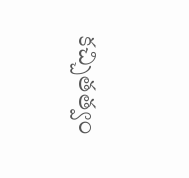కచ్చితత్వం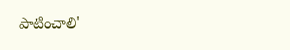పాటించాలి'